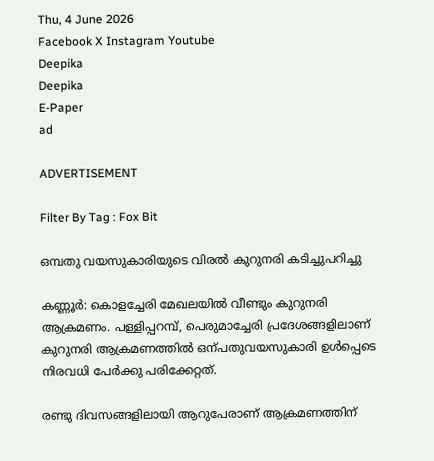Thu, 4 June 2026
Facebook X Instagram Youtube
Deepika
Deepika
E-Paper
ad

ADVERTISEMENT

Filter By Tag : Fox Bit

ഒമ്പതു വയസുകാരിയുടെ വിരൽ കുറുനരി കടിച്ചുപറിച്ചു

കണ്ണൂർ: കൊളച്ചേരി മേഖലയിൽ വീണ്ടും കുറുനരി ആക്രമണം. പള്ളിപ്പറമ്പ്, പെരുമാച്ചേരി പ്രദേശങ്ങളിലാണ് കുറുനരി ആക്രമണത്തില്‍ ഒന്പതുവയസുകാരി ഉള്‍പ്പെടെ നിരവധി പേര്‍ക്കു പരിക്കേറ്റത്.

രണ്ടു ദിവസങ്ങളിലായി ആറുപേരാണ് ആക്രമണത്തിന്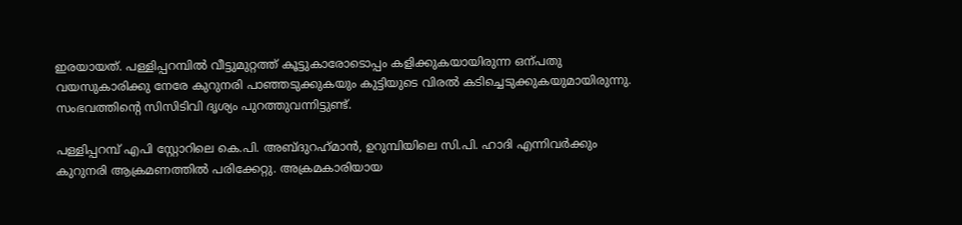ഇരയായത്. പള്ളിപ്പറമ്പില്‍ വീട്ടുമുറ്റത്ത് കൂട്ടുകാരോടൊപ്പം കളിക്കുകയായിരുന്ന ഒന്പതു വയസുകാരിക്കു നേരേ കുറുനരി പാഞ്ഞടുക്കുകയും കുട്ടിയുടെ വിരല്‍ കടിച്ചെടുക്കുകയുമായിരുന്നു. സംഭവത്തിന്‍റെ സിസിടിവി ദൃശ്യം പുറത്തുവന്നിട്ടുണ്ട്.

പള്ളിപ്പറമ്പ് എപി സ്റ്റോറിലെ കെ.പി. അബ്ദുറഹ്‌മാന്‍, ഉറുമ്പിയിലെ സി.പി. ഹാദി എന്നിവര്‍ക്കും കുറുനരി ആക്രമണത്തില്‍ പരിക്കേറ്റു. അക്രമകാരിയായ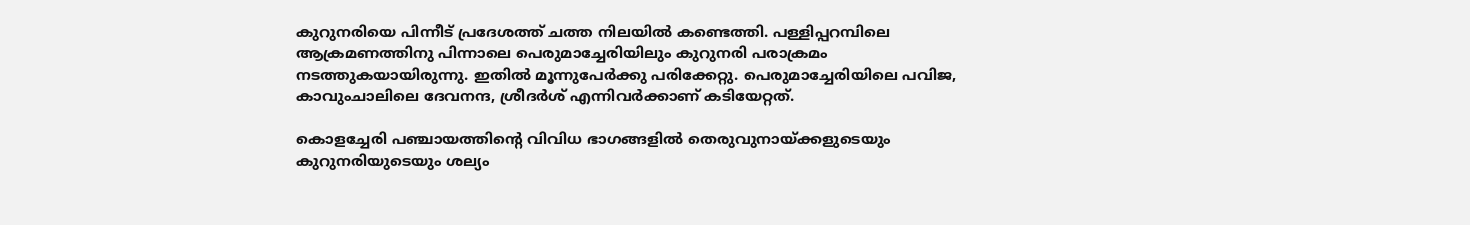കുറുനരിയെ പിന്നീട് പ്രദേശത്ത് ചത്ത നിലയില്‍ കണ്ടെത്തി. പള്ളിപ്പറമ്പിലെ ആക്രമണത്തിനു പിന്നാലെ പെരുമാച്ചേരിയിലും കുറുനരി പരാക്രമം നടത്തുകയായിരുന്നു. ഇതിൽ മൂന്നുപേര്‍ക്കു പരിക്കേറ്റു. പെരുമാച്ചേരിയിലെ പവിജ, കാവുംചാലിലെ ദേവനന്ദ, ശ്രീദര്‍ശ് എന്നിവര്‍ക്കാണ് കടിയേറ്റത്.

കൊളച്ചേരി പഞ്ചായത്തിന്‍റെ വിവിധ ഭാഗങ്ങളില്‍ തെരുവുനായ്ക്കളുടെയും കുറുനരിയുടെയും ശല്യം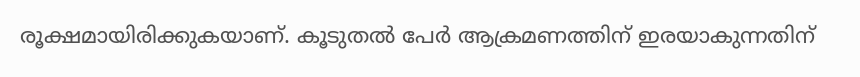രൂക്ഷമായിരിക്കുകയാണ്. കൂടുതല്‍ പേര്‍ ആക്രമണത്തിന് ഇരയാകുന്നതിന്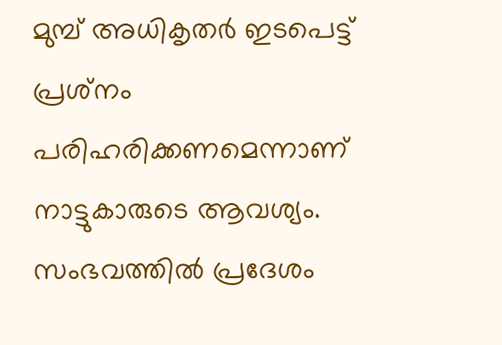മുമ്പ് അധികൃതര്‍ ഇടപെട്ട് പ്രശ്‌നം പരിഹരിക്കണമെന്നാണ് നാട്ടുകാരുടെ ആവശ്യം. സംഭവത്തില്‍ പ്രദേശം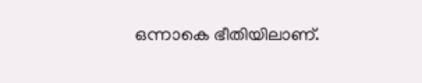ഒന്നാകെ ഭീതിയിലാണ്.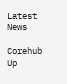Latest News

Corehub Up